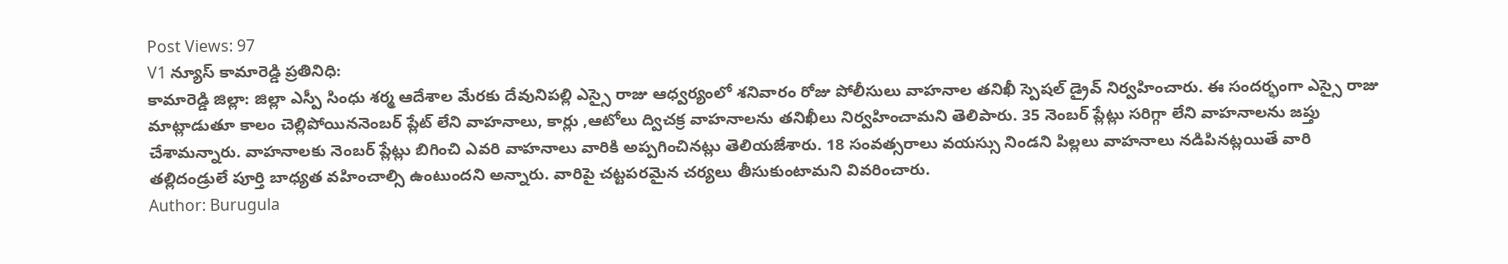Post Views: 97
V1 న్యూస్ కామారెడ్డి ప్రతినిధి:
కామారెడ్డి జిల్లా: జిల్లా ఎస్పీ సింధు శర్మ ఆదేశాల మేరకు దేవునిపల్లి ఎస్సై రాజు ఆధ్వర్యంలో శనివారం రోజు పోలీసులు వాహనాల తనిఖీ స్పెషల్ డ్రైవ్ నిర్వహించారు. ఈ సందర్భంగా ఎస్సై రాజు మాట్లాడుతూ కాలం చెల్లిపోయిననెంబర్ ప్లేట్ లేని వాహనాలు, కార్లు ,ఆటోలు ద్విచక్ర వాహనాలను తనిఖీలు నిర్వహించామని తెలిపారు. 35 నెంబర్ ప్లేట్లు సరిగ్గా లేని వాహనాలను జప్తు చేశామన్నారు. వాహనాలకు నెంబర్ ప్లేట్లు బిగించి ఎవరి వాహనాలు వారికి అప్పగించినట్లు తెలియజేశారు. 18 సంవత్సరాలు వయస్సు నిండని పిల్లలు వాహనాలు నడిపినట్లయితే వారి తల్లిదండ్రులే పూర్తి బాధ్యత వహించాల్సి ఉంటుందని అన్నారు. వారిపై చట్టపరమైన చర్యలు తీసుకుంటామని వివరించారు.
Author: Burugula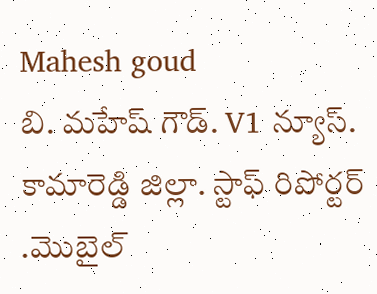Mahesh goud
బి. మహేష్ గౌడ్. V1 న్యూస్. కామారెడ్డి జిల్లా. స్టాఫ్ రిపోర్టర్ .మొబైల్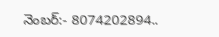నెంబర్:- 8074202894..